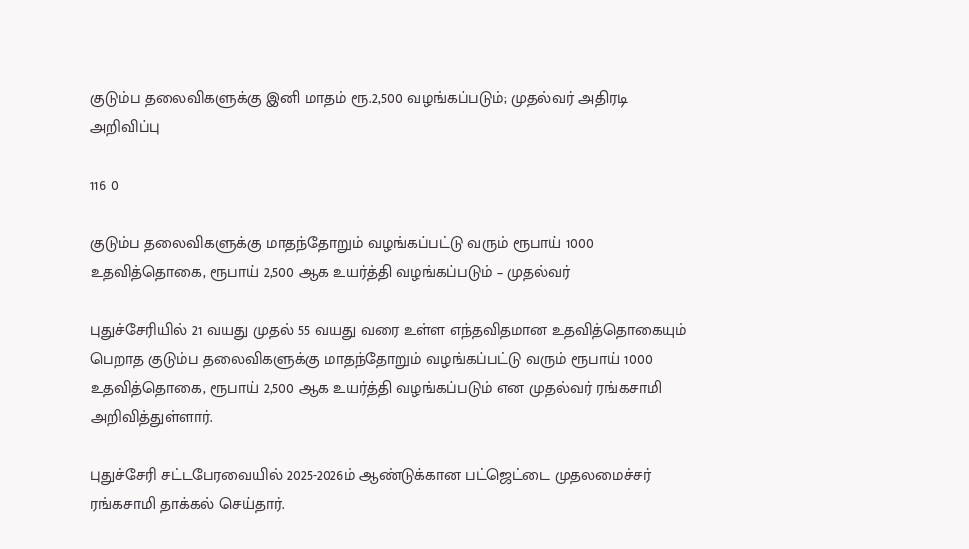குடும்ப தலைவிகளுக்கு இனி மாதம் ரூ.2,500 வழங்கப்படும்; முதல்வர் அதிரடி அறிவிப்பு

116 0

குடும்ப தலைவிகளுக்கு மாதந்தோறும் வழங்கப்பட்டு வரும் ரூபாய் 1000 உதவித்தொகை, ரூபாய் 2,500 ஆக உயர்த்தி வழங்கப்படும் – முதல்வர்

புதுச்சேரியில் 21 வயது முதல் 55 வயது வரை உள்ள எந்தவிதமான உதவித்தொகையும் பெறாத குடும்ப தலைவிகளுக்கு மாதந்தோறும் வழங்கப்பட்டு வரும் ரூபாய் 1000 உதவித்தொகை, ரூபாய் 2,500 ஆக உயர்த்தி வழங்கப்படும் என முதல்வர் ரங்கசாமி அறிவித்துள்ளார்.

புதுச்சேரி சட்டபேரவையில் 2025-2026ம் ஆண்டுக்கான பட்ஜெட்டை முதலமைச்சர் ரங்கசாமி தாக்கல் செய்தார்.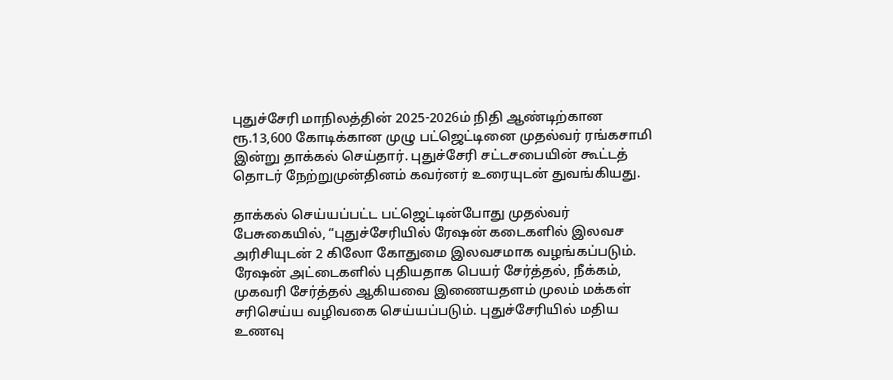புதுச்சேரி மாநிலத்தின் 2025-2026ம் நிதி ஆண்டிற்கான ரூ.13,600 கோடிக்கான முழு பட்ஜெட்டினை முதல்வர் ரங்கசாமி இன்று தாக்கல் செய்தார். புதுச்சேரி சட்டசபையின் கூட்டத் தொடர் நேற்றுமுன்தினம் கவர்னர் உரையுடன் துவங்கியது.

தாக்கல் செய்யப்பட்ட பட்ஜெட்டின்போது முதல்வர் பேசுகையில், “புதுச்சேரியில் ரேஷன் கடைகளில் இலவச அரிசியுடன் 2 கிலோ கோதுமை இலவசமாக வழங்கப்படும். ரேஷன் அட்டைகளில் புதியதாக பெயர் சேர்த்தல், நீக்கம், முகவரி சேர்த்தல் ஆகியவை இணையதளம் முலம் மக்கள் சரிசெய்ய வழிவகை செய்யப்படும். புதுச்சேரியில் மதிய உணவு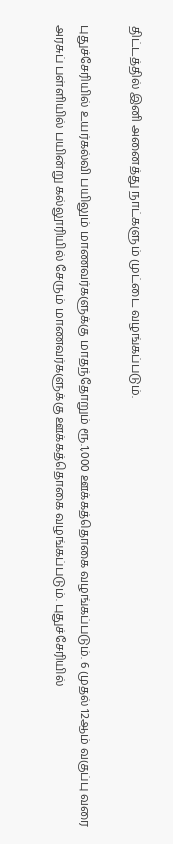திட்டத்தில் இனி அனைத்து நாட்களும் முட்டை வழங்கப்படும்.

புதுச்சேரியில் உயர்கல்வி பயிலும் மாணவர்களுக்கு மாதந்தோறும் ரூ.1,000 ஊக்கத்தொகை வழங்கப்படும். 6 முதல் 12ஆம் வகுப்பு வரை அரசுப் பள்ளியில் பயின்று கல்லூரியில் சேரும் மாணவர்களுக்கு ஊக்கத்தொகை வழங்கப்படும். புதுச்சேரியில்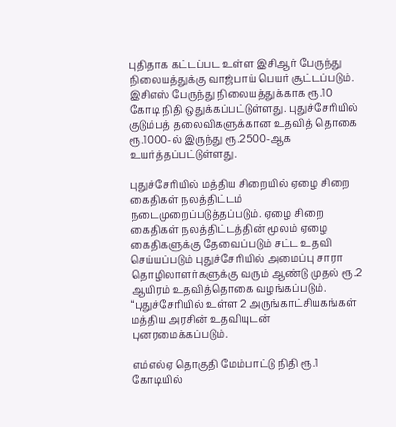புதிதாக கட்டப்பட உள்ள இசிஆர் பேருந்து நிலையத்துக்கு வாஜ்பாய் பெயர் சூட்டப்படும். இசிஎஸ் பேருந்து நிலையத்துக்காக ரூ.10 கோடி நிதி ஒதுக்கப்பட்டுள்ளது. புதுச்சேரியில் குடும்பத் தலைவிகளுக்கான உதவித் தொகை ரூ.1000-ல் இருந்து ரூ.2500-ஆக உயர்த்தப்பட்டுள்ளது.

புதுச்சேரியில் மத்திய சிறையில் ஏழை சிறை கைதிகள் நலத்திட்டம் நடைமுறைப்படுத்தப்படும். ஏழை சிறை கைதிகள் நலத்திட்டத்தின் மூலம் ஏழை கைதிகளுக்கு தேவைப்படும் சட்ட உதவி செய்யப்படும் புதுச்சேரியில் அமைப்பு சாரா தொழிலாளர்களுக்கு வரும் ஆண்டு முதல் ரூ.2 ஆயிரம் உதவித்தொகை வழங்கப்படும். “புதுச்சேரியில் உள்ள 2 அருங்காட்சியகங்கள் மத்திய அரசின் உதவியுடன் புனரமைக்கப்படும்.

எம்எல்ஏ தொகுதி மேம்பாட்டு நிதி ரூ.1 கோடியில்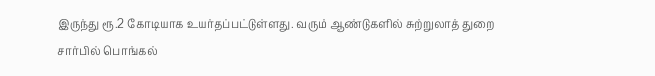இருந்து ரூ.2 கோடியாக உயர்தப்பட்டுள்ளது. வரும் ஆண்டுகளில் சுற்றுலாத் துறை சார்பில் பொங்கல்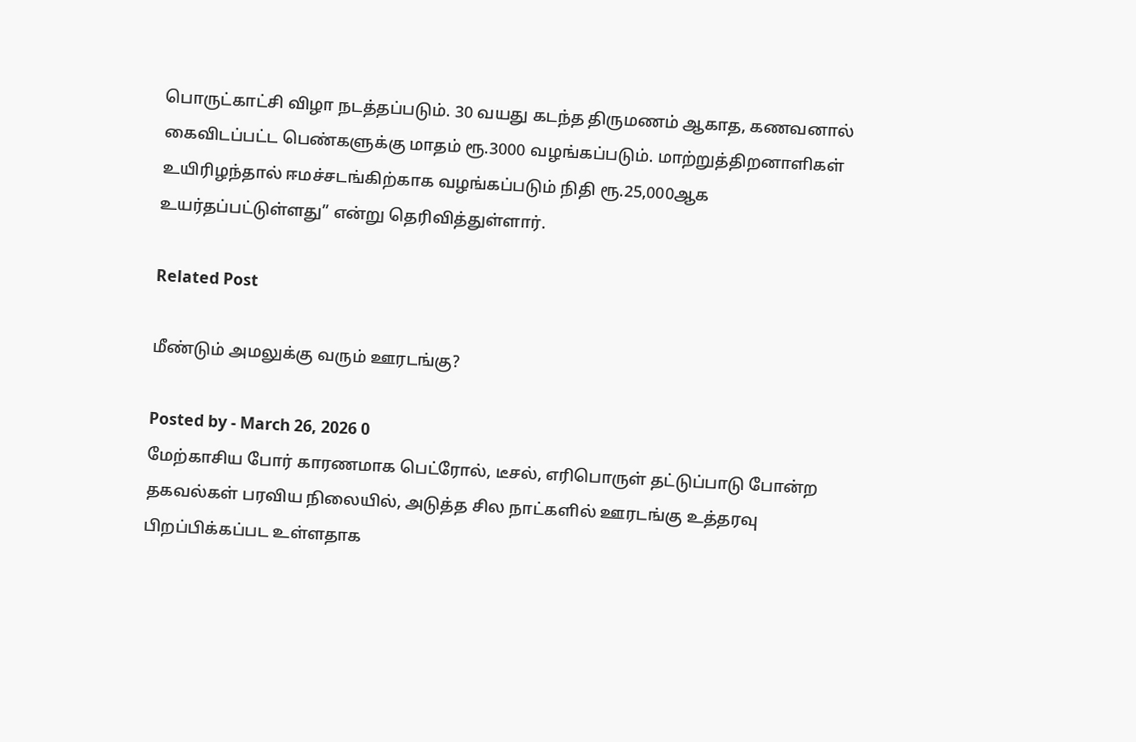பொருட்காட்சி விழா நடத்தப்படும். 30 வயது கடந்த திருமணம் ஆகாத, கணவனால் கைவிடப்பட்ட பெண்களுக்கு மாதம் ரூ.3000 வழங்கப்படும். மாற்றுத்திறனாளிகள் உயிரிழந்தால் ஈமச்சடங்கிற்காக வழங்கப்படும் நிதி ரூ.25,000ஆக உயர்தப்பட்டுள்ளது” என்று தெரிவித்துள்ளார்.

Related Post

மீண்டும் அமலுக்கு வரும் ஊரடங்கு?

Posted by - March 26, 2026 0
மேற்காசிய போர் காரணமாக பெட்ரோல், டீசல், எரிபொருள் தட்டுப்பாடு போன்ற தகவல்கள் பரவிய நிலையில், அடுத்த சில நாட்களில் ஊரடங்கு உத்தரவு பிறப்பிக்கப்பட உள்ளதாக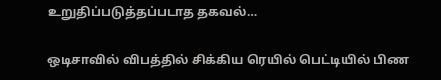உறுதிப்படுத்தப்படாத தகவல்…

ஒடிசாவில் விபத்தில் சிக்கிய ரெயில் பெட்டியில் பிண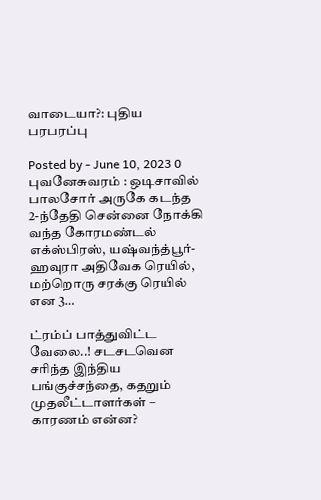வாடையா?: புதிய பரபரப்பு

Posted by - June 10, 2023 0
புவனேசுவரம் : ஒடிசாவில் பாலசோர் அருகே கடந்த 2-ந்தேதி சென்னை நோக்கி வந்த கோரமண்டல் எக்ஸ்பிரஸ், யஷ்வந்த்பூர்-ஹவுரா அதிவேக ரெயில், மற்றொரு சரக்கு ரெயில் என 3…

ட்ரம்ப் பாத்துவிட்ட வேலை..! சடசடவென சரிந்த இந்திய பங்குச்சந்தை, கதறும் முதலீட்டாளர்கள் – காரணம் என்ன?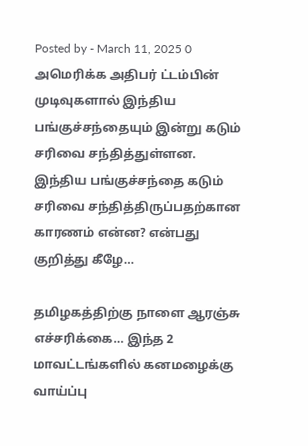Posted by - March 11, 2025 0
அமெரிக்க அதிபர் ட்டம்பின் முடிவுகளால் இந்திய பங்குச்சந்தையும் இன்று கடும் சரிவை சந்தித்துள்ளன. இந்திய பங்குச்சந்தை கடும் சரிவை சந்தித்திருப்பதற்கான காரணம் என்ன? என்பது குறித்து கீழே…

தமிழகத்திற்கு நாளை ஆரஞ்சு எச்சரிக்கை… இந்த 2 மாவட்டங்களில் கனமழைக்கு வாய்ப்பு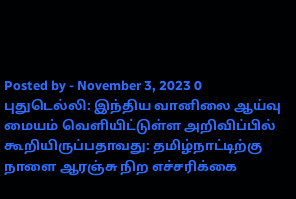Posted by - November 3, 2023 0
புதுடெல்லி: இந்திய வானிலை ஆய்வு மையம் வெளியிட்டுள்ள அறிவிப்பில் கூறியிருப்பதாவது: தமிழ்நாட்டிற்கு நாளை ஆரஞ்சு நிற எச்சரிக்கை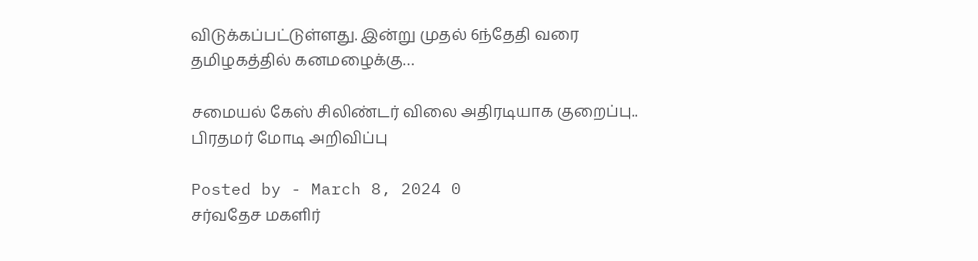விடுக்கப்பட்டுள்ளது. இன்று முதல் 6ந்தேதி வரை தமிழகத்தில் கனமழைக்கு…

சமையல் கேஸ் சிலிண்டர் விலை அதிரடியாக குறைப்பு.. பிரதமர் மோடி அறிவிப்பு

Posted by - March 8, 2024 0
சர்வதேச மகளிர்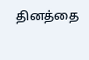தினத்தை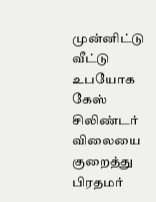முன்னிட்டு வீட்டு உபயோக கேஸ் சிலிண்டர் விலையை குறைத்து பிரதமர்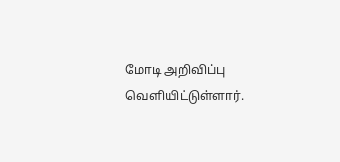மோடி அறிவிப்பு வெளியிட்டுள்ளார்.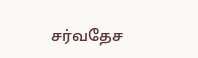சர்வதேச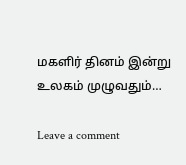மகளிர் தினம் இன்று உலகம் முழுவதும்…

Leave a comment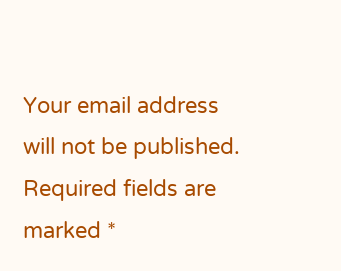Your email address will not be published. Required fields are marked *